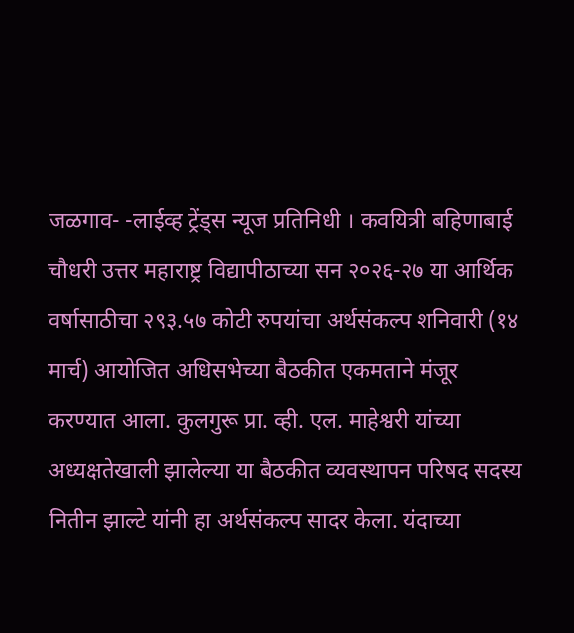जळगाव- -लाईव्ह ट्रेंड्स न्यूज प्रतिनिधी । कवयित्री बहिणाबाई चौधरी उत्तर महाराष्ट्र विद्यापीठाच्या सन २०२६-२७ या आर्थिक वर्षासाठीचा २९३.५७ कोटी रुपयांचा अर्थसंकल्प शनिवारी (१४ मार्च) आयोजित अधिसभेच्या बैठकीत एकमताने मंजूर करण्यात आला. कुलगुरू प्रा. व्ही. एल. माहेश्वरी यांच्या अध्यक्षतेखाली झालेल्या या बैठकीत व्यवस्थापन परिषद सदस्य नितीन झाल्टे यांनी हा अर्थसंकल्प सादर केला. यंदाच्या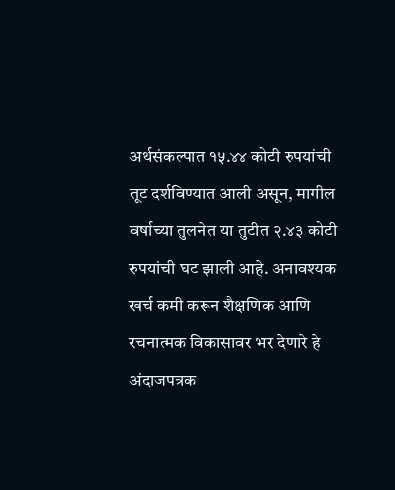अर्थसंकल्पात १५.४४ कोटी रुपयांची तूट दर्शविण्यात आली असून, मागील वर्षाच्या तुलनेत या तुटीत २.४३ कोटी रुपयांची घट झाली आहे. अनावश्यक खर्च कमी करून शैक्षणिक आणि रचनात्मक विकासावर भर देणारे हे अंदाजपत्रक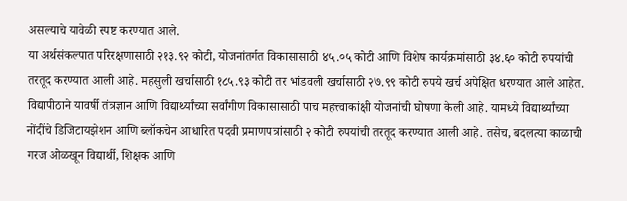असल्याचे यावेळी स्पष्ट करण्यात आले.
या अर्थसंकल्पात परिरक्षणासाठी २१३.९२ कोटी, योजनांतर्गत विकासासाठी ४५.०५ कोटी आणि विशेष कार्यक्रमांसाठी ३४.६० कोटी रुपयांची तरतूद करण्यात आली आहे. महसुली खर्चासाठी १८५.९३ कोटी तर भांडवली खर्चासाठी २७.९९ कोटी रुपये खर्च अपेक्षित धरण्यात आले आहेत. विद्यापीठाने यावर्षी तंत्रज्ञान आणि विद्यार्थ्यांच्या सर्वांगीण विकासासाठी पाच महत्त्वाकांक्षी योजनांची घोषणा केली आहे. यामध्ये विद्यार्थ्यांच्या नोंदींचे डिजिटायझेशन आणि ब्लॉकचेन आधारित पदवी प्रमाणपत्रांसाठी २ कोटी रुपयांची तरतूद करण्यात आली आहे. तसेच, बदलत्या काळाची गरज ओळखून विद्यार्थी, शिक्षक आणि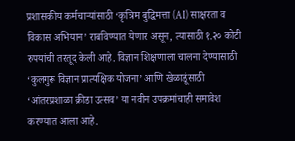प्रशासकीय कर्मचाऱ्यांसाठी ‘कृत्रिम बुद्धिमत्ता (AI) साक्षरता व विकास अभियान’ राबविण्यात येणार असून, त्यासाठी १.२० कोटी रुपयांची तरतूद केली आहे. विज्ञान शिक्षणाला चालना देण्यासाठी ‘कुलगुरू विज्ञान प्रात्यक्षिक योजना’ आणि खेळाडूंसाठी ‘आंतरप्रशाळा क्रीडा उत्सव’ या नवीन उपक्रमांचाही समावेश करण्यात आला आहे.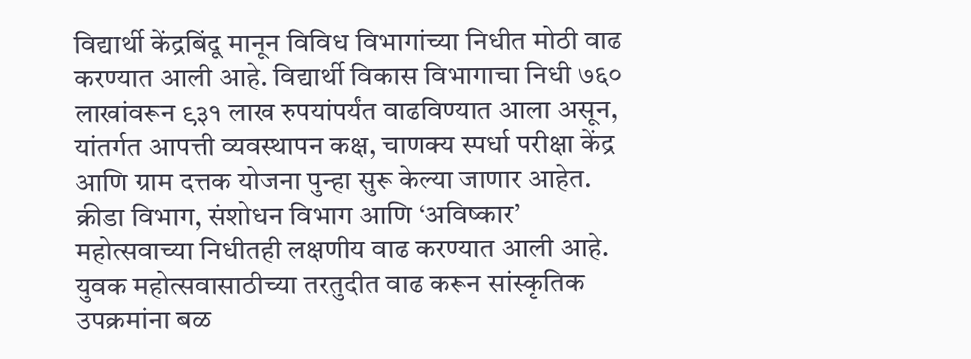विद्यार्थी केंद्रबिंदू मानून विविध विभागांच्या निधीत मोठी वाढ करण्यात आली आहे. विद्यार्थी विकास विभागाचा निधी ७६० लाखांवरून ९३१ लाख रुपयांपर्यंत वाढविण्यात आला असून, यांतर्गत आपत्ती व्यवस्थापन कक्ष, चाणक्य स्पर्धा परीक्षा केंद्र आणि ग्राम दत्तक योजना पुन्हा सुरू केल्या जाणार आहेत. क्रीडा विभाग, संशोधन विभाग आणि ‘अविष्कार’ महोत्सवाच्या निधीतही लक्षणीय वाढ करण्यात आली आहे. युवक महोत्सवासाठीच्या तरतुदीत वाढ करून सांस्कृतिक उपक्रमांना बळ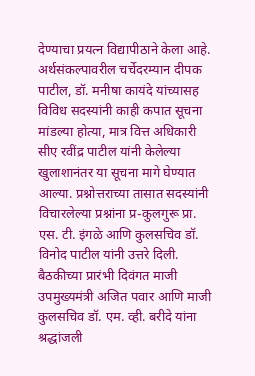देण्याचा प्रयत्न विद्यापीठाने केला आहे.
अर्थसंकल्पावरील चर्चेदरम्यान दीपक पाटील, डॉ. मनीषा कायंदे यांच्यासह विविध सदस्यांनी काही कपात सूचना मांडल्या होत्या, मात्र वित्त अधिकारी सीए रवींद्र पाटील यांनी केलेल्या खुलाशानंतर या सूचना मागे घेण्यात आल्या. प्रश्नोत्तराच्या तासात सदस्यांनी विचारलेल्या प्रश्नांना प्र-कुलगुरू प्रा. एस. टी. इंगळे आणि कुलसचिव डॉ. विनोद पाटील यांनी उत्तरे दिली. बैठकीच्या प्रारंभी दिवंगत माजी उपमुख्यमंत्री अजित पवार आणि माजी कुलसचिव डॉ. एम. व्ही. बरीदे यांना श्रद्धांजली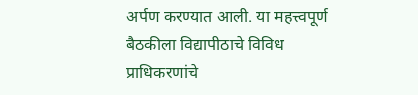अर्पण करण्यात आली. या महत्त्वपूर्ण बैठकीला विद्यापीठाचे विविध प्राधिकरणांचे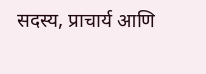सदस्य, प्राचार्य आणि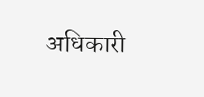अधिकारी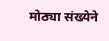मोठ्या संख्येने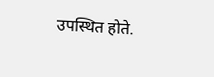उपस्थित होते.